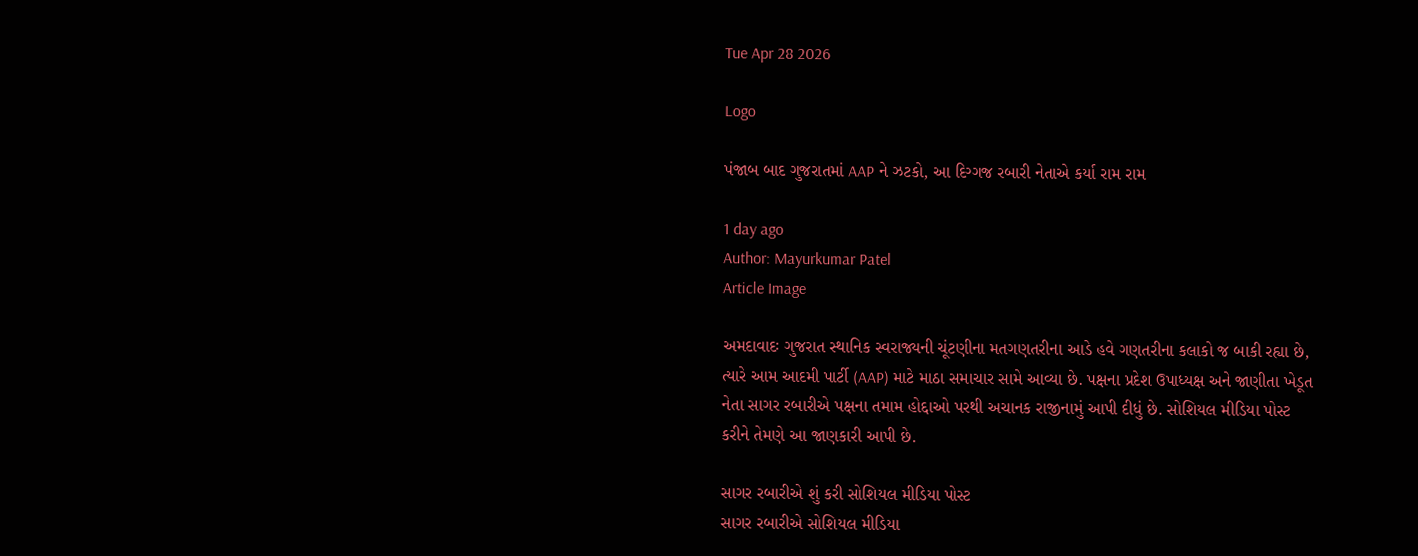Tue Apr 28 2026

Logo

પંજાબ બાદ ગુજરાતમાં AAP ને ઝટકો, આ દિગ્ગજ રબારી નેતાએ કર્યા રામ રામ

1 day ago
Author: Mayurkumar Patel
Article Image

અમદાવાદઃ ગુજરાત સ્થાનિક સ્વરાજ્યની ચૂંટણીના મતગણતરીના આડે હવે ગણતરીના કલાકો જ બાકી રહ્યા છે, ત્યારે આમ આદમી પાર્ટી (AAP) માટે માઠા સમાચાર સામે આવ્યા છે. પક્ષના પ્રદેશ ઉપાધ્યક્ષ અને જાણીતા ખેડૂત નેતા સાગર રબારીએ પક્ષના તમામ હોદ્દાઓ પરથી અચાનક રાજીનામું આપી દીધું છે. સોશિયલ મીડિયા પોસ્ટ કરીને તેમણે આ જાણકારી આપી છે.

સાગર રબારીએ શું કરી સોશિયલ મીડિયા પોસ્ટ
સાગર રબારીએ સોશિયલ મીડિયા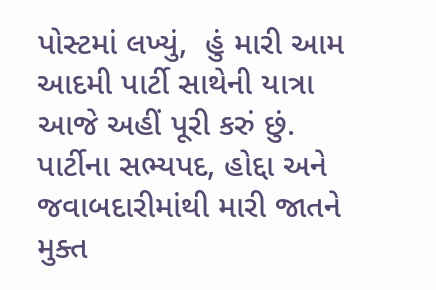પોસ્ટમાં લખ્યું,  હું મારી આમ આદમી પાર્ટી સાથેની યાત્રા આજે અહીં પૂરી કરું છું. પાર્ટીના સભ્યપદ, હોદ્દા અને જવાબદારીમાંથી મારી જાતને મુક્ત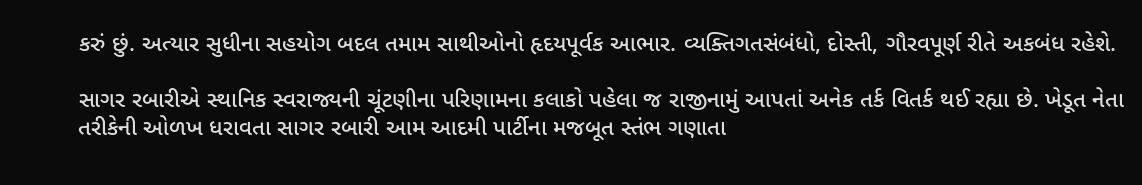કરું છું. અત્યાર સુધીના સહયોગ બદલ તમામ સાથીઓનો હૃદયપૂર્વક આભાર. વ્યક્તિગતસંબંધો, દોસ્તી, ગૌરવપૂર્ણ રીતે અકબંધ રહેશે.

સાગર રબારીએ સ્થાનિક સ્વરાજ્યની ચૂંટણીના પરિણામના કલાકો પહેલા જ રાજીનામું આપતાં અનેક તર્ક વિતર્ક થઈ રહ્યા છે. ખેડૂત નેતા તરીકેની ઓળખ ધરાવતા સાગર રબારી આમ આદમી પાર્ટીના મજબૂત સ્તંભ ગણાતા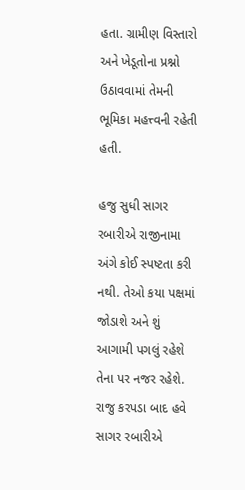હતા. ગ્રામીણ વિસ્તારો અને ખેડૂતોના પ્રશ્નો ઉઠાવવામાં તેમની ભૂમિકા મહત્ત્વની રહેતી હતી.

હજુ સુધી સાગર રબારીએ રાજીનામા અંગે કોઈ સ્પષ્ટતા કરી નથી. તેઓ કયા પક્ષમાં જોડાશે અને શું આગામી પગલું રહેશે તેના પર નજર રહેશે. રાજુ કરપડા બાદ હવે સાગર રબારીએ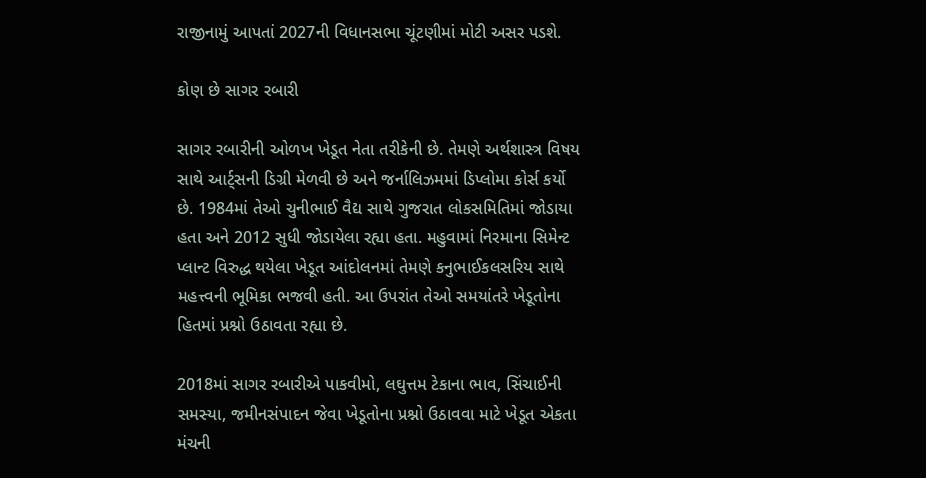રાજીનામું આપતાં 2027ની વિધાનસભા ચૂંટણીમાં મોટી અસર પડશે.

કોણ છે સાગર રબારી

સાગર રબારીની ઓળખ ખેડૂત નેતા તરીકેની છે. તેમણે અર્થશાસ્ત્ર વિષય સાથે આર્ટ્સની ડિગ્રી મેળવી છે અને જર્નાલિઝમમાં ડિપ્લોમા કોર્સ કર્યો છે. 1984માં તેઓ ચુનીભાઈ વૈદ્ય સાથે ગુજરાત લોકસમિતિમાં જોડાયા હતા અને 2012 સુધી જોડાયેલા રહ્યા હતા. મહુવામાં નિરમાના સિમેન્ટ પ્લાન્ટ વિરુદ્ધ થયેલા ખેડૂત આંદોલનમાં તેમણે કનુભાઈકલસરિય સાથે મહત્ત્વની ભૂમિકા ભજવી હતી. આ ઉપરાંત તેઓ સમયાંતરે ખેડૂતોના હિતમાં પ્રશ્નો ઉઠાવતા રહ્યા છે.

2018માં સાગર રબારીએ પાકવીમો, લઘુત્તમ ટેકાના ભાવ, સિંચાઈની સમસ્યા, જમીનસંપાદન જેવા ખેડૂતોના પ્રશ્નો ઉઠાવવા માટે ખેડૂત એકતા મંચની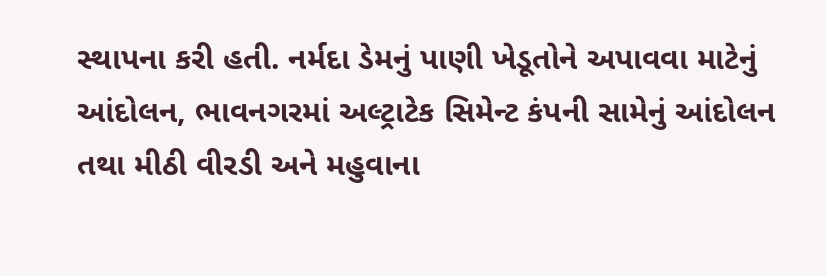સ્થાપના કરી હતી. નર્મદા ડેમનું પાણી ખેડૂતોને અપાવવા માટેનું આંદોલન, ભાવનગરમાં અલ્ટ્રાટેક સિમેન્ટ કંપની સામેનું આંદોલન તથા મીઠી વીરડી અને મહુવાના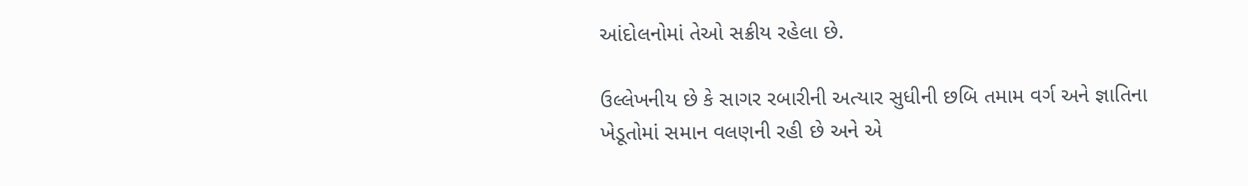આંદોલનોમાં તેઓ સક્રીય રહેલા છે.

ઉલ્લેખનીય છે કે સાગર રબારીની અત્યાર સુધીની છબિ તમામ વર્ગ અને જ્ઞાતિના ખેડૂતોમાં સમાન વલણની રહી છે અને એ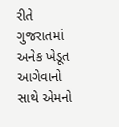રીતે ગુજરાતમાં અનેક ખેડૂત આગેવાનો સાથે એમનો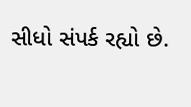સીધો સંપર્ક રહ્યો છે.